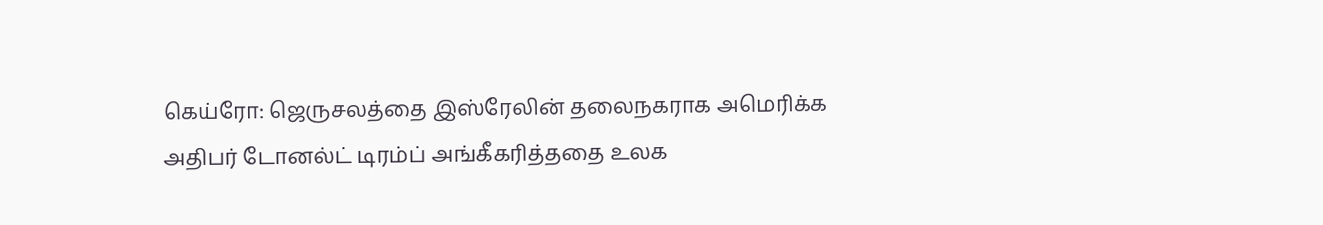கெய்ரோ: ஜெருசலத்தை இஸ்ரேலின் தலைநகராக அமெரிக்க அதிபர் டோனல்ட் டிரம்ப் அங்கீகரித்ததை உலக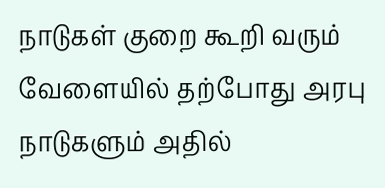நாடுகள் குறை கூறி வரும் வேளையில் தற்போது அரபு நாடுகளும் அதில்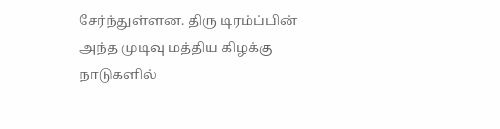சேர்ந்துள்ளன. திரு டிரம்ப்பின் அந்த முடிவு மத்திய கிழக்கு நாடுகளில்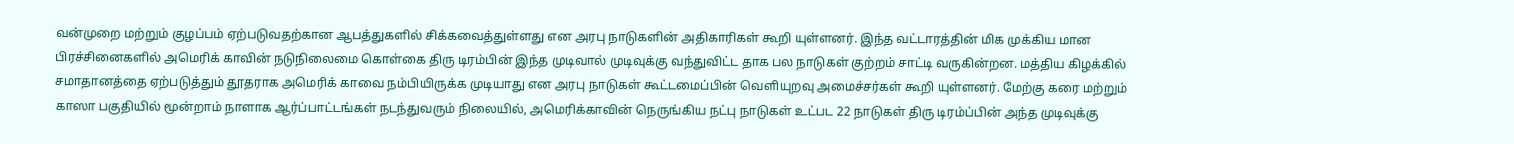வன்முறை மற்றும் குழப்பம் ஏற்படுவதற்கான ஆபத்துகளில் சிக்கவைத்துள்ளது என அரபு நாடுகளின் அதிகாரிகள் கூறி யுள்ளனர். இந்த வட்டாரத்தின் மிக முக்கிய மான பிரச்சினைகளில் அமெரிக் காவின் நடுநிலைமை கொள்கை திரு டிரம்பின் இந்த முடிவால் முடிவுக்கு வந்துவிட்ட தாக பல நாடுகள் குற்றம் சாட்டி வருகின்றன. மத்திய கிழக்கில் சமாதானத்தை ஏற்படுத்தும் தூதராக அமெரிக் காவை நம்பியிருக்க முடியாது என அரபு நாடுகள் கூட்டமைப்பின் வெளியுறவு அமைச்சர்கள் கூறி யுள்ளனர். மேற்கு கரை மற்றும் காஸா பகுதியில் மூன்றாம் நாளாக ஆர்ப்பாட்டங்கள் நடந்துவரும் நிலையில், அமெரிக்காவின் நெருங்கிய நட்பு நாடுகள் உட்பட 22 நாடுகள் திரு டிரம்ப்பின் அந்த முடிவுக்கு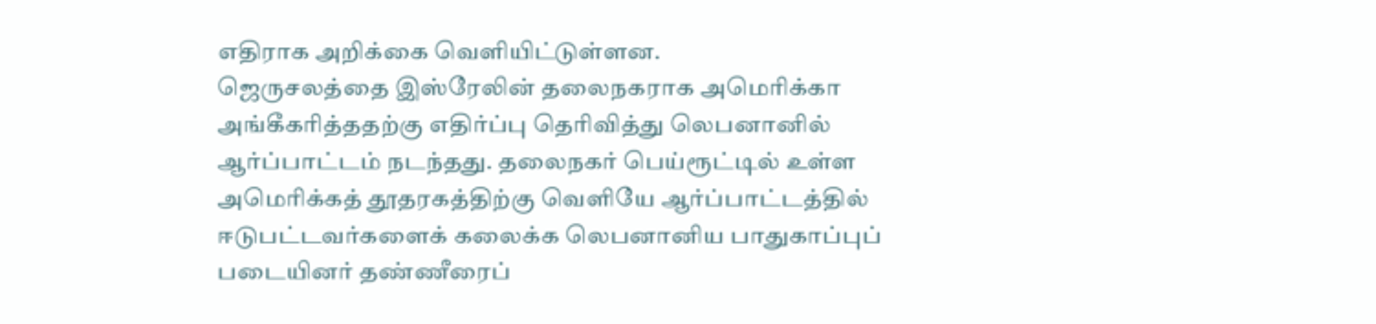எதிராக அறிக்கை வெளியிட்டுள்ளன.
ஜெருசலத்தை இஸ்ரேலின் தலைநகராக அமெரிக்கா அங்கீகரித்ததற்கு எதிர்ப்பு தெரிவித்து லெபனானில் ஆர்ப்பாட்டம் நடந்தது. தலைநகர் பெய்ரூட்டில் உள்ள அமெரிக்கத் தூதரகத்திற்கு வெளியே ஆர்ப்பாட்டத்தில் ஈடுபட்டவர்களைக் கலைக்க லெபனானிய பாதுகாப்புப் படையினர் தண்ணீரைப்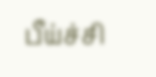பீய்ச்சி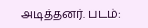அடித்தனர். படம்: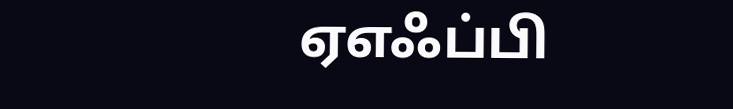ஏஎஃப்பி